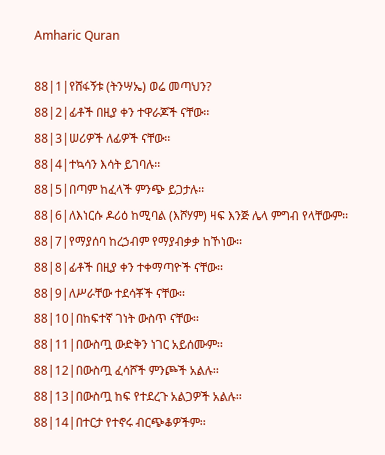Amharic Quran

88|1|የሸፋኝቱ (ትንሣኤ) ወሬ መጣህን?
88|2|ፊቶች በዚያ ቀን ተዋራጆች ናቸው፡፡
88|3|ሠሪዎች ለፊዎች ናቸው፡፡
88|4|ተኳሳን እሳት ይገባሉ፡፡
88|5|በጣም ከፈላች ምንጭ ይጋታሉ፡፡
88|6|ለእነርሱ ዶሪዕ ከሚባል (እሾሃም) ዛፍ እንጅ ሌላ ምግብ የላቸውም፡፡
88|7|የማያሰባ ከረኃብም የማያብቃቃ ከኾነው፡፡
88|8|ፊቶች በዚያ ቀን ተቀማጣዮች ናቸው፡፡
88|9|ለሥራቸው ተደሳቾች ናቸው፡፡
88|10|በከፍተኛ ገነት ውስጥ ናቸው፡፡
88|11|በውስጧ ውድቅን ነገር አይሰሙም፡፡
88|12|በውስጧ ፈሳሾች ምንጮች አልሉ፡፡
88|13|በውስጧ ከፍ የተደረጉ አልጋዎች አልሉ፡፡
88|14|በተርታ የተኖሩ ብርጭቆዎችም፡፡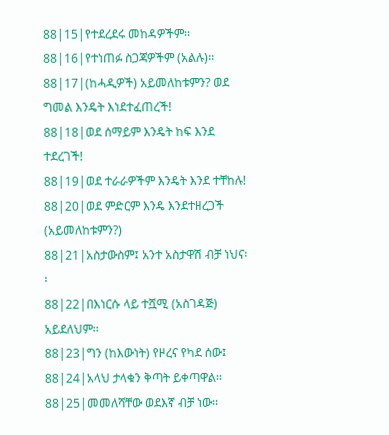88|15|የተደረደሩ መከዳዎችም፡፡
88|16|የተነጠፉ ስጋጃዎችም (አልሉ)፡፡
88|17|(ከሓዲዎች) አይመለከቱምን? ወደ ግመል እንዴት እነደተፈጠረች!
88|18|ወደ ሰማይም እንዴት ከፍ እንደ ተደረገች!
88|19|ወደ ተራራዎችም እንዴት እንደ ተቸከሉ!
88|20|ወደ ምድርም እንዴ እንደተዘረጋች (አይመለከቱምን?)
88|21|አስታውስም፤ አንተ አስታዋሽ ብቻ ነህና፡፡
88|22|በእነርሱ ላይ ተሿሚ (አስገዳጅ) አይደለህም፡፡
88|23|ግን (ከእውነት) የዞረና የካደ ሰው፤
88|24|አላህ ታላቁን ቅጣት ይቀጣዋል፡፡
88|25|መመለሻቸው ወደእኛ ብቻ ነው፡፡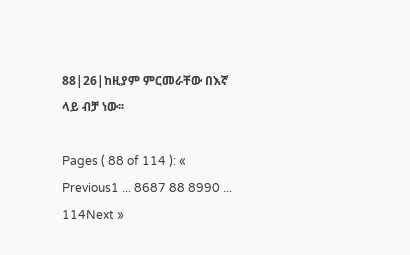88|26|ከዚያም ምርመራቸው በእኛ ላይ ብቻ ነው፡፡

Pages ( 88 of 114 ): « Previous1 ... 8687 88 8990 ... 114Next »